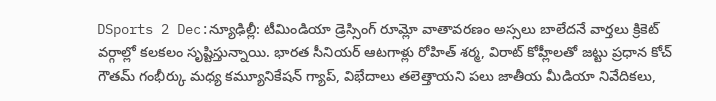DSports 2 Dec:న్యూఢిల్లీ: టీమిండియా డ్రెస్సింగ్ రూమ్లో వాతావరణం అస్సలు బాలేదనే వార్తలు క్రికెట్ వర్గాల్లో కలకలం సృష్టిస్తున్నాయి. భారత సీనియర్ ఆటగాళ్లు రోహిత్ శర్మ, విరాట్ కోహ్లీలతో జట్టు ప్రధాన కోచ్ గౌతమ్ గంభీర్కు మధ్య కమ్యూనికేషన్ గ్యాప్, విభేదాలు తలెత్తాయని పలు జాతీయ మీడియా నివేదికలు,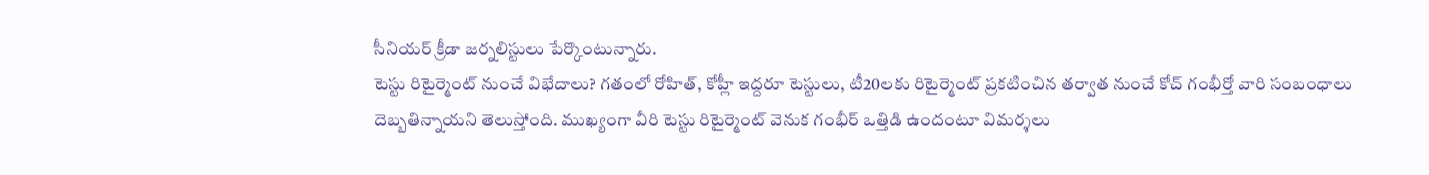సీనియర్ క్రీడా జర్నలిస్టులు పేర్కొంటున్నారు.
టెస్టు రిటైర్మెంట్ నుంచే విభేదాలు? గతంలో రోహిత్, కోహ్లీ ఇద్దరూ టెస్టులు, టీ20లకు రిటైర్మెంట్ ప్రకటించిన తర్వాత నుంచే కోచ్ గంభీర్తో వారి సంబంధాలు దెబ్బతిన్నాయని తెలుస్తోంది. ముఖ్యంగా వీరి టెస్టు రిటైర్మెంట్ వెనుక గంభీర్ ఒత్తిడి ఉందంటూ విమర్శలు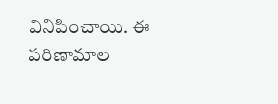వినిపించాయి. ఈ పరిణామాల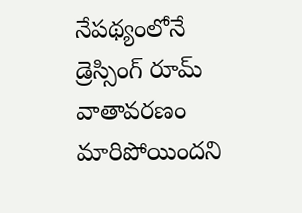నేపథ్యంలోనే డ్రెస్సింగ్ రూమ్ వాతావరణం మారిపోయిందని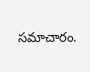సమాచారం.